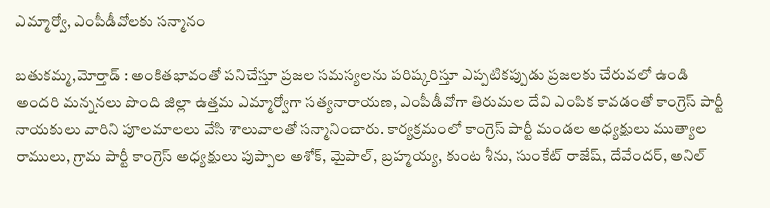ఎమ్మార్వో, ఎంపీడీవోలకు సన్మానం

బతుకమ్మ,మోర్తాడ్ : అంకితభావంతో పనిచేస్తూ ప్రజల సమస్యలను పరిష్కరిస్తూ ఎప్పటికప్పుడు ప్రజలకు చేరువలో ఉండి అందరి మన్ననలు పొంది జిల్లా ఉత్తమ ఎమ్మార్వోగా సత్యనారాయణ, ఎంపీడీవోగా తిరుమల దేవి ఎంపిక కావడంతో కాంగ్రెస్ పార్టీ నాయకులు వారిని పూలమాలలు వేసి శాలువాలతో సన్మానించారు. కార్యక్రమంలో కాంగ్రెస్ పార్టీ మండల అధ్యక్షులు ముత్యాల రాములు, గ్రామ పార్టీ కాంగ్రెస్ అధ్యక్షులు పుప్పాల అశోక్, మైపాల్, బ్రహ్మయ్య, కుంట శీను, సుంకేట్ రాజేష్, దేవేందర్, అనిల్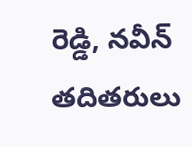రెడ్డి, నవీన్ తదితరులు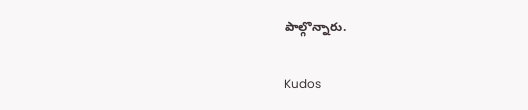పాల్గొన్నారు.

Kudos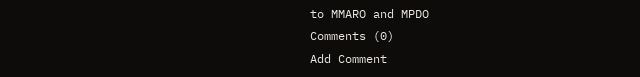to MMARO and MPDO
Comments (0)
Add Comment